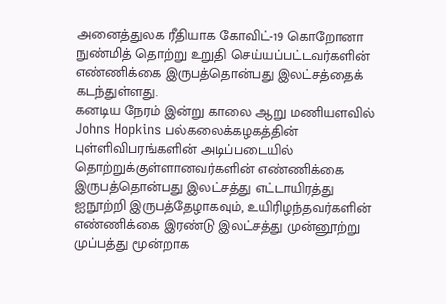அனைத்துலக ரீதியாக கோவிட்-19 கொறோனா நுண்மித் தொற்று உறுதி செய்யப்பட்டவர்களின் எண்ணிக்கை இருபத்தொன்பது இலட்சத்தைக் கடந்துள்ளது.
கனடிய நேரம் இன்று காலை ஆறு மணியளவில் Johns Hopkins பல்கலைக்கழகத்தின் புள்ளிவிபரங்களின் அடிப்படையில் தொற்றுக்குள்ளானவர்களின் எண்ணிக்கை இருபத்தொன்பது இலட்சத்து எட்டாயிரத்து ஐநூற்றி இருபத்தேழாகவும், உயிரிழந்தவர்களின் எண்ணிக்கை இரண்டு இலட்சத்து முன்னூற்று முப்பத்து மூன்றாக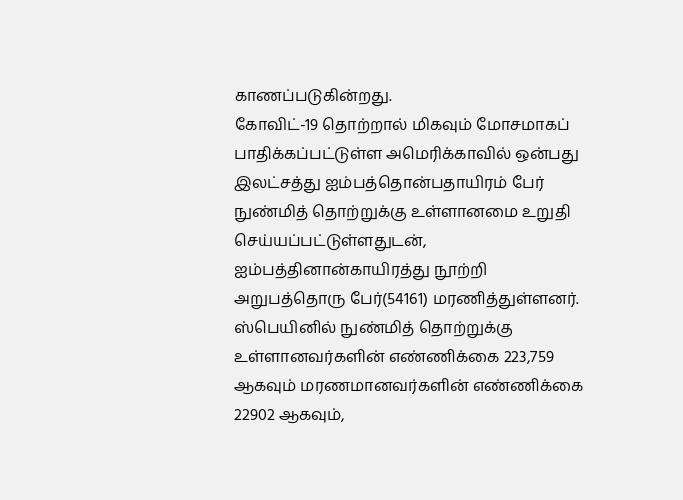காணப்படுகின்றது.
கோவிட்-19 தொற்றால் மிகவும் மோசமாகப் பாதிக்கப்பட்டுள்ள அமெரிக்காவில் ஒன்பது இலட்சத்து ஐம்பத்தொன்பதாயிரம் பேர் நுண்மித் தொற்றுக்கு உள்ளானமை உறுதி செய்யப்பட்டுள்ளதுடன், ஐம்பத்தினான்காயிரத்து நூற்றி அறுபத்தொரு பேர்(54161) மரணித்துள்ளனர்.
ஸ்பெயினில் நுண்மித் தொற்றுக்கு உள்ளானவர்களின் எண்ணிக்கை 223,759 ஆகவும் மரணமானவர்களின் எண்ணிக்கை 22902 ஆகவும்,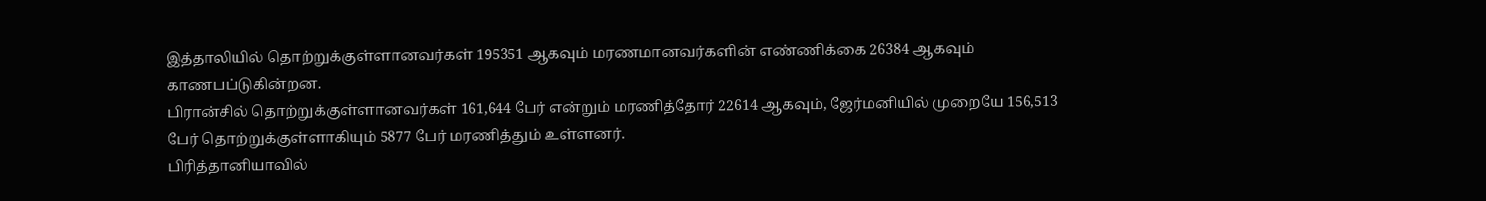இத்தாலியில் தொற்றுக்குள்ளானவர்கள் 195351 ஆகவும் மரணமானவர்களின் எண்ணிக்கை 26384 ஆகவும் காணபப்டுகின்றன.
பிரான்சில் தொற்றுக்குள்ளானவர்கள் 161,644 பேர் என்றும் மரணித்தோர் 22614 ஆகவும், ஜேர்மனியில் முறையே 156,513 பேர் தொற்றுக்குள்ளாகியும் 5877 பேர் மரணித்தும் உள்ளனர்.
பிரித்தானியாவில்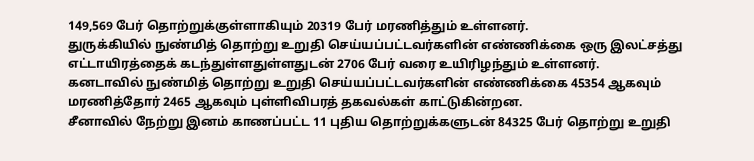149,569 பேர் தொற்றுக்குள்ளாகியும் 20319 பேர் மரணித்தும் உள்ளனர்.
துருக்கியில் நுண்மித் தொற்று உறுதி செய்யப்பட்டவர்களின் எண்ணிக்கை ஒரு இலட்சத்து எட்டாயிரத்தைக் கடந்துள்ளதுள்ளதுடன் 2706 பேர் வரை உயிரிழந்தும் உள்ளனர்.
கனடாவில் நுண்மித் தொற்று உறுதி செய்யப்பட்டவர்களின் எண்ணிக்கை 45354 ஆகவும் மரணித்தோர் 2465 ஆகவும் புள்ளிவிபரத் தகவல்கள் காட்டுகின்றன.
சீனாவில் நேற்று இனம் காணப்பட்ட 11 புதிய தொற்றுக்களுடன் 84325 பேர் தொற்று உறுதி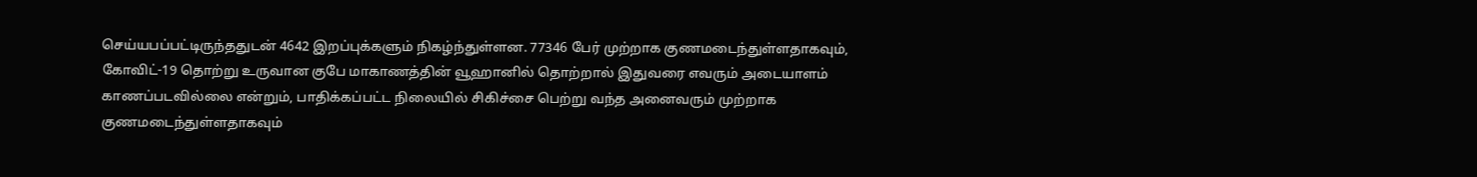செய்யபப்பட்டிருந்ததுடன் 4642 இறப்புக்களும் நிகழ்ந்துள்ளன. 77346 பேர் முற்றாக குணமடைந்துள்ளதாகவும், கோவிட்-19 தொற்று உருவான குபே மாகாணத்தின் வூஹானில் தொற்றால் இதுவரை எவரும் அடையாளம் காணப்படவில்லை என்றும், பாதிக்கப்பட்ட நிலையில் சிகிச்சை பெற்று வந்த அனைவரும் முற்றாக குணமடைந்துள்ளதாகவும்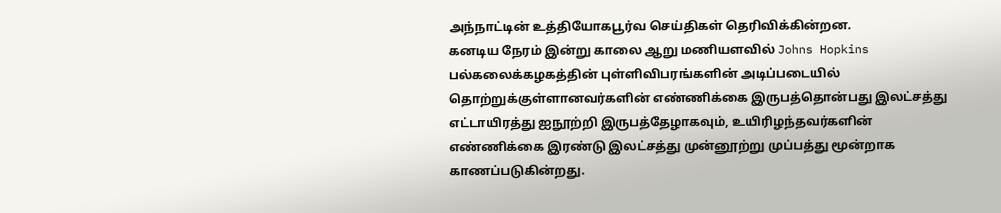அந்நாட்டின் உத்தியோகபூர்வ செய்திகள் தெரிவிக்கின்றன.
கனடிய நேரம் இன்று காலை ஆறு மணியளவில் Johns Hopkins பல்கலைக்கழகத்தின் புள்ளிவிபரங்களின் அடிப்படையில் தொற்றுக்குள்ளானவர்களின் எண்ணிக்கை இருபத்தொன்பது இலட்சத்து எட்டாயிரத்து ஐநூற்றி இருபத்தேழாகவும், உயிரிழந்தவர்களின் எண்ணிக்கை இரண்டு இலட்சத்து முன்னூற்று முப்பத்து மூன்றாக காணப்படுகின்றது.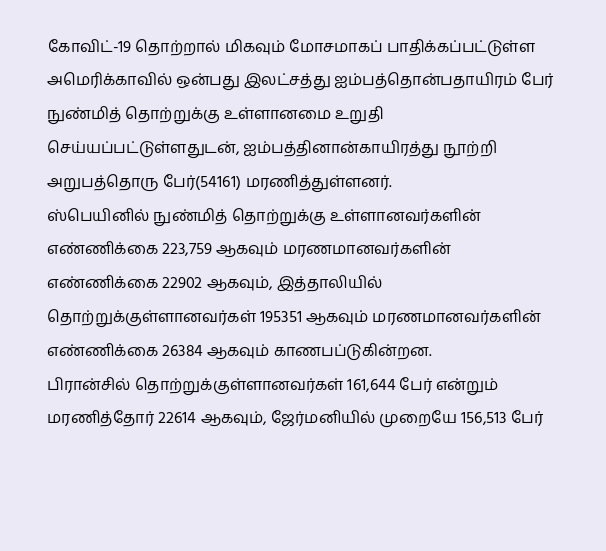கோவிட்-19 தொற்றால் மிகவும் மோசமாகப் பாதிக்கப்பட்டுள்ள அமெரிக்காவில் ஒன்பது இலட்சத்து ஐம்பத்தொன்பதாயிரம் பேர் நுண்மித் தொற்றுக்கு உள்ளானமை உறுதி செய்யப்பட்டுள்ளதுடன், ஐம்பத்தினான்காயிரத்து நூற்றி அறுபத்தொரு பேர்(54161) மரணித்துள்ளனர்.
ஸ்பெயினில் நுண்மித் தொற்றுக்கு உள்ளானவர்களின் எண்ணிக்கை 223,759 ஆகவும் மரணமானவர்களின் எண்ணிக்கை 22902 ஆகவும், இத்தாலியில் தொற்றுக்குள்ளானவர்கள் 195351 ஆகவும் மரணமானவர்களின் எண்ணிக்கை 26384 ஆகவும் காணபப்டுகின்றன.
பிரான்சில் தொற்றுக்குள்ளானவர்கள் 161,644 பேர் என்றும் மரணித்தோர் 22614 ஆகவும், ஜேர்மனியில் முறையே 156,513 பேர்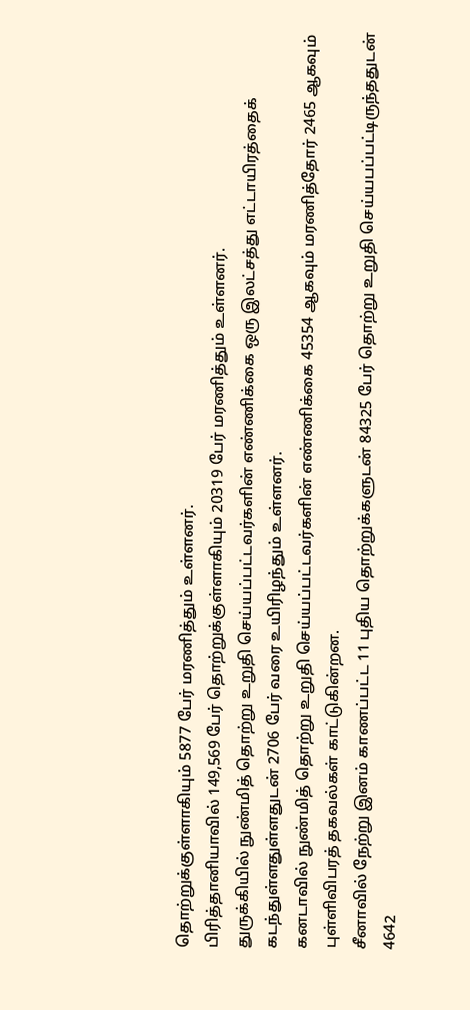தொற்றுக்குள்ளாகியும் 5877 பேர் மரணித்தும் உள்ளனர்.
பிரித்தானியாவில் 149,569 பேர் தொற்றுக்குள்ளாகியும் 20319 பேர் மரணித்தும் உள்ளனர்.
துருக்கியில் நுண்மித் தொற்று உறுதி செய்யப்பட்டவர்களின் எண்ணிக்கை ஒரு இலட்சத்து எட்டாயிரத்தைக் கடந்துள்ளதுள்ளதுடன் 2706 பேர் வரை உயிரிழந்தும் உள்ளனர்.
கனடாவில் நுண்மித் தொற்று உறுதி செய்யப்பட்டவர்களின் எண்ணிக்கை 45354 ஆகவும் மரணித்தோர் 2465 ஆகவும் புள்ளிவிபரத் தகவல்கள் காட்டுகின்றன.
சீனாவில் நேற்று இனம் காணப்பட்ட 11 புதிய தொற்றுக்களுடன் 84325 பேர் தொற்று உறுதி செய்யபப்பட்டிருந்ததுடன் 4642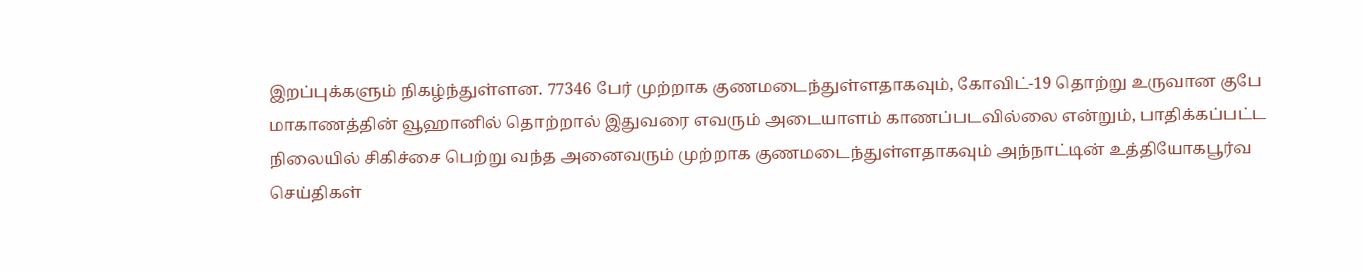இறப்புக்களும் நிகழ்ந்துள்ளன. 77346 பேர் முற்றாக குணமடைந்துள்ளதாகவும், கோவிட்-19 தொற்று உருவான குபே மாகாணத்தின் வூஹானில் தொற்றால் இதுவரை எவரும் அடையாளம் காணப்படவில்லை என்றும், பாதிக்கப்பட்ட நிலையில் சிகிச்சை பெற்று வந்த அனைவரும் முற்றாக குணமடைந்துள்ளதாகவும் அந்நாட்டின் உத்தியோகபூர்வ செய்திகள்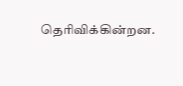தெரிவிக்கின்றன.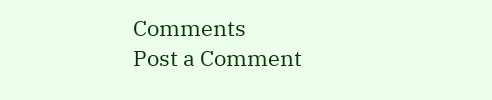Comments
Post a Comment